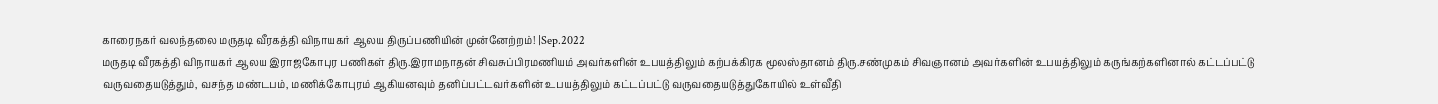காரைநகர் வலந்தலை மருதடி வீரகத்தி விநாயகர் ஆலய திருப்பணியின் முன்னேற்றம்! |Sep.2022
மருதடி வீரகத்தி விநாயகர் ஆலய இராஜகோபுர பணிகள் திரு.இராமநாதன் சிவசுப்பிரமணியம் அவர்களின் உபயத்திலும் கற்பக்கிரக மூலஸ்தானம் திரு.சண்முகம் சிவஞானம் அவர்களின் உபயத்திலும் கருங்கற்களினால் கட்டப்பட்டு வருவதையடுத்தும், வசந்த மண்டபம், மணிக்கோபுரம் ஆகியனவும் தனிப்பட்டவர்களின் உபயத்திலும் கட்டப்பட்டு வருவதையடுத்துகோயில் உள்வீதி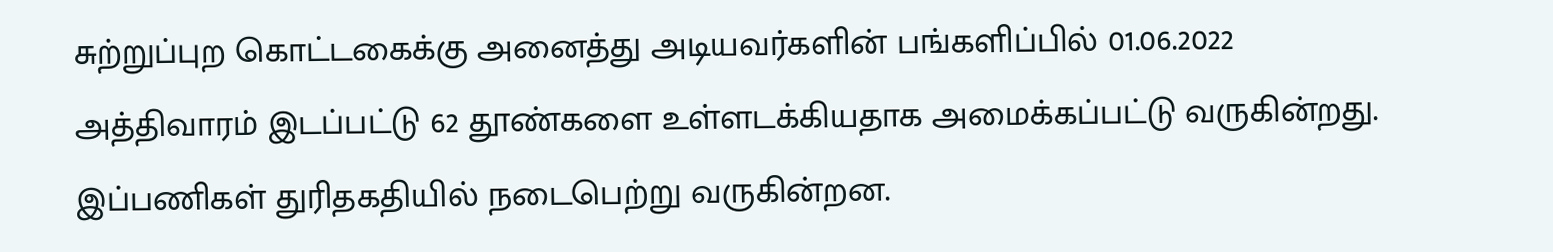சுற்றுப்புற கொட்டகைக்கு அனைத்து அடியவர்களின் பங்களிப்பில் 01.06.2022 அத்திவாரம் இடப்பட்டு 62 தூண்களை உள்ளடக்கியதாக அமைக்கப்பட்டு வருகின்றது. இப்பணிகள் துரிதகதியில் நடைபெற்று வருகின்றன.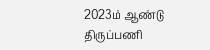2023ம் ஆண்டு திருப்பணி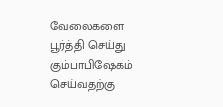வேலைகளை பூர்த்தி செய்து கும்பாபிஷேகம் செய்வதற்கு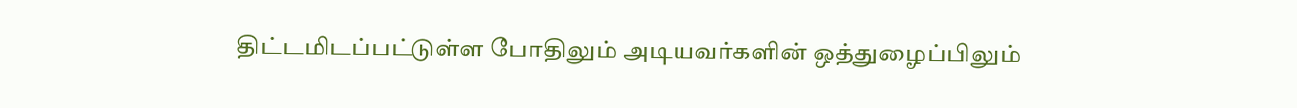திட்டமிடப்பட்டுள்ள போதிலும் அடியவர்களின் ஒத்துழைப்பிலும்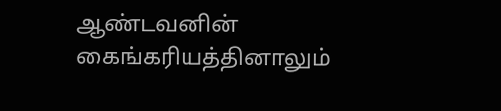ஆண்டவனின் கைங்கரியத்தினாலும்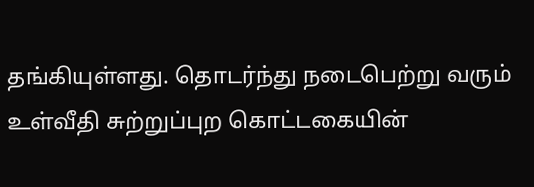தங்கியுள்ளது. தொடர்ந்து நடைபெற்று வரும் உள்வீதி சுற்றுப்புற கொட்டகையின்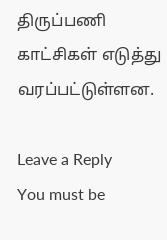திருப்பணி காட்சிகள் எடுத்து வரப்பட்டுள்ளன.

Leave a Reply
You must be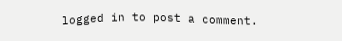logged in to post a comment.